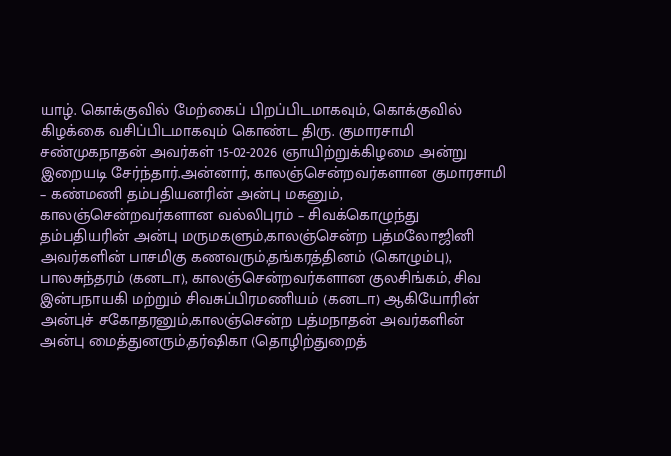யாழ். கொக்குவில் மேற்கைப் பிறப்பிடமாகவும், கொக்குவில் கிழக்கை வசிப்பிடமாகவும் கொண்ட திரு. குமாரசாமி சண்முகநாதன் அவர்கள் 15-02-2026 ஞாயிற்றுக்கிழமை அன்று இறையடி சேர்ந்தார்.அன்னார், காலஞ்சென்றவர்களான குமாரசாமி – கண்மணி தம்பதியனரின் அன்பு மகனும், காலஞ்சென்றவர்களான வல்லிபுரம் – சிவக்கொழுந்து தம்பதியரின் அன்பு மருமகளும்,காலஞ்சென்ற பத்மலோஜினி அவர்களின் பாசமிகு கணவரும்,தங்கரத்தினம் (கொழும்பு), பாலசுந்தரம் (கனடா), காலஞ்சென்றவர்களான குலசிங்கம், சிவ இன்பநாயகி மற்றும் சிவசுப்பிரமணியம் (கனடா) ஆகியோரின் அன்புச் சகோதரனும்,காலஞ்சென்ற பத்மநாதன் அவர்களின் அன்பு மைத்துனரும்,தர்ஷிகா (தொழிற்துறைத்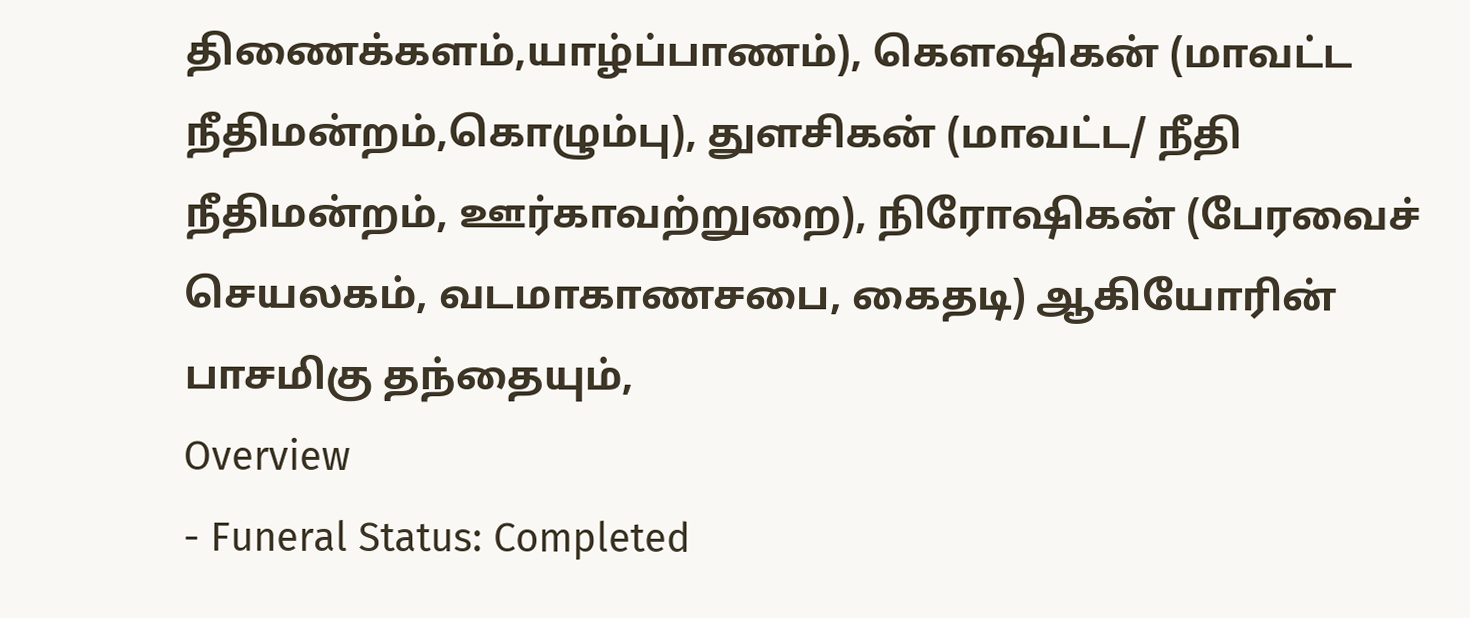திணைக்களம்,யாழ்ப்பாணம்), கௌஷிகன் (மாவட்ட நீதிமன்றம்,கொழும்பு), துளசிகன் (மாவட்ட/ நீதி நீதிமன்றம், ஊர்காவற்றுறை), நிரோஷிகன் (பேரவைச் செயலகம், வடமாகாணசபை, கைதடி) ஆகியோரின் பாசமிகு தந்தையும்,
Overview
- Funeral Status: Completed